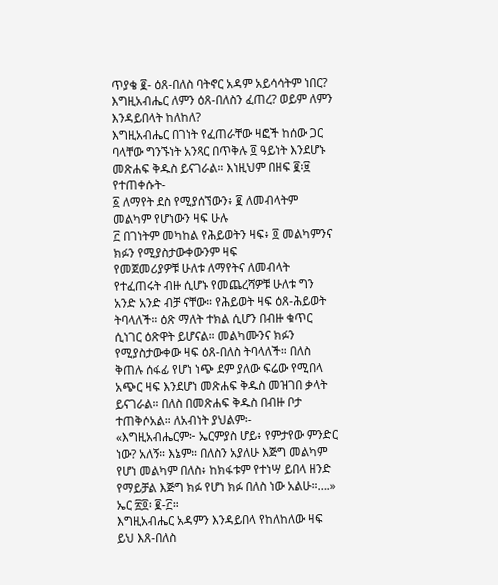ጥያቄ ፪- ዕጸ-በለስ ባትኖር አዳም አይሳሳትም ነበር? እግዚአብሔር ለምን ዕጸ-በለስን ፈጠረ? ወይም ለምን እንዳይበላት ከለከለ?
እግዚአብሔር በገነት የፈጠራቸው ዛፎች ከሰው ጋር ባላቸው ግንኙነት አንጻር በጥቅሉ ፬ ዓይነት እንደሆኑ መጽሐፍ ቅዱስ ይናገራል። እነዚህም በዘፍ ፪፡፱ የተጠቀሱት-
፩ ለማየት ደስ የሚያሰኘውን፥ ፪ ለመብላትም መልካም የሆነውን ዛፍ ሁሉ
፫ በገነትም መካከል የሕይወትን ዛፍ፥ ፬ መልካምንና ክፉን የሚያስታውቀውንም ዛፍ
የመጀመሪያዎቹ ሁለቱ ለማየትና ለመብላት የተፈጠሩት ብዙ ሲሆኑ የመጨረሻዎቹ ሁለቱ ግን አንድ አንድ ብቻ ናቸው። የሕይወት ዛፍ ዕጸ-ሕይወት ትባላለች። ዕጽ ማለት ተክል ሲሆን በብዙ ቁጥር ሲነገር ዕጽዋት ይሆናል። መልካሙንና ክፉን የሚያስታውቀው ዛፍ ዕጸ-በለስ ትባላለች። በለስ ቅጠሉ ሰፋፊ የሆነ ነጭ ደም ያለው ፍሬው የሚበላ አጭር ዛፍ እንደሆነ መጽሐፍ ቅዱስ መዝገበ ቃላት ይናገራል። በለስ በመጽሐፍ ቅዱስ በብዙ ቦታ ተጠቅሶአል። ለአብነት ያህልም፡-
«እግዚአብሔርም፦ ኤርምያስ ሆይ፥ የምታየው ምንድር ነው? አለኝ። እኔም። በለስን አያለሁ እጅግ መልካም የሆነ መልካም በለስ፥ ከክፋቱም የተነሣ ይበላ ዘንድ የማይቻል እጅግ ክፉ የሆነ ክፉ በለስ ነው አልሁ።….» ኤር ፳፬፡ ፪-፫።
እግዚአብሔር አዳምን እንዳይበላ የከለከለው ዛፍ ይህ እጸ-በለስ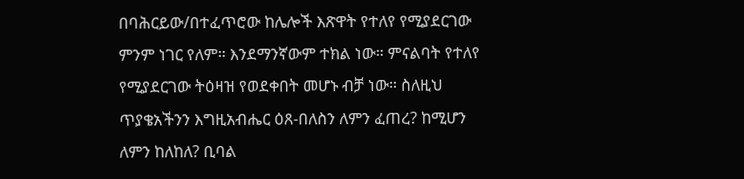በባሕርይው/በተፈጥሮው ከሌሎች እጽዋት የተለየ የሚያደርገው ምንም ነገር የለም። እንደማንኛውም ተክል ነው። ምናልባት የተለየ የሚያደርገው ትዕዛዝ የወደቀበት መሆኑ ብቻ ነው። ስለዚህ ጥያቄአችንን እግዚአብሔር ዕጸ-በለስን ለምን ፈጠረ? ከሚሆን ለምን ከለከለ? ቢባል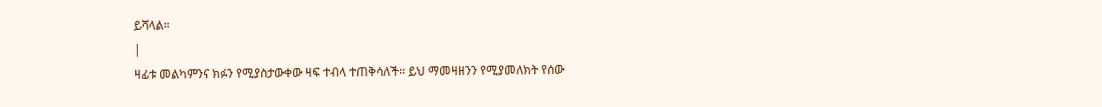ይሻላል።
|
ዛፊቱ መልካምንና ክፉን የሚያስታውቀው ዛፍ ተብላ ተጠቅሳለች። ይህ ማመዛዘንን የሚያመለክት የሰው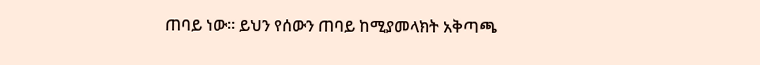ጠባይ ነው። ይህን የሰውን ጠባይ ከሚያመላክት አቅጣጫ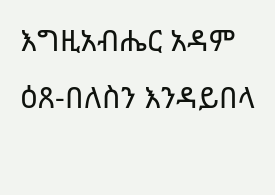እግዚአብሔር አዳም ዕጸ-በለስን እንዳይበላ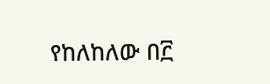የከለከለው በ፫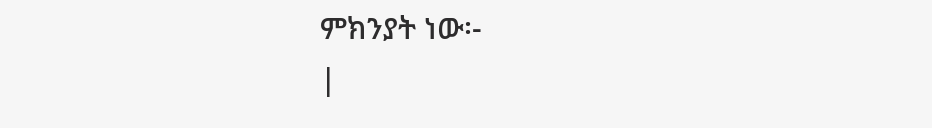ምክንያት ነው፡-
|